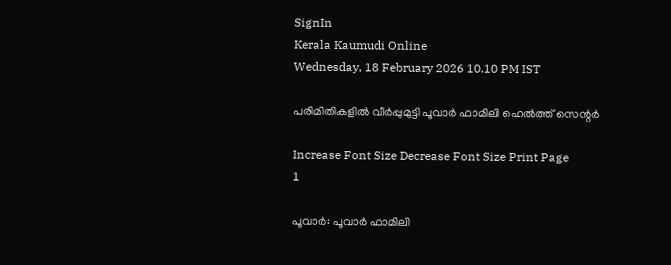SignIn
Kerala Kaumudi Online
Wednesday, 18 February 2026 10.10 PM IST

പരിമിതികളിൽ വീർപ്പുമുട്ടി പൂവാർ ഫാമിലി ഹെൽത്ത് സെന്റർ

Increase Font Size Decrease Font Size Print Page
1

പൂവാർ: പൂവാർ ഫാമിലി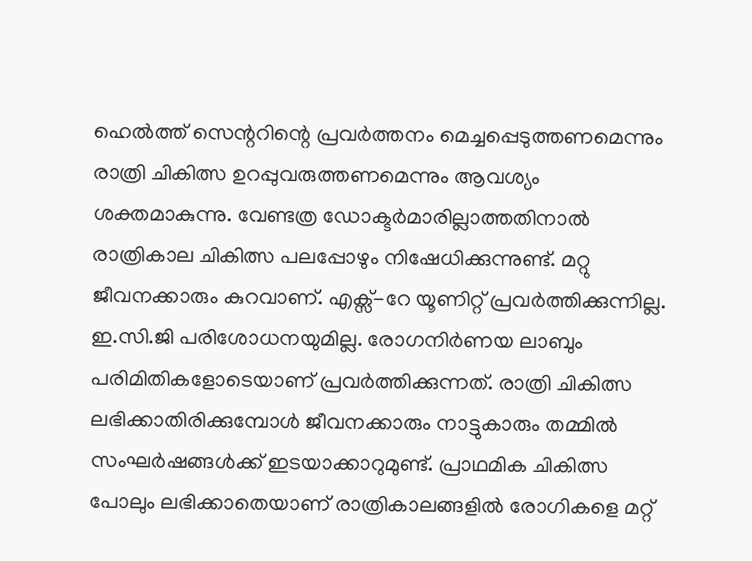ഹെൽത്ത് സെന്ററിന്റെ പ്രവർത്തനം മെച്ചപ്പെടുത്തണമെന്നും രാത്രി ചികിത്സ ഉറപ്പുവരുത്തണമെന്നും ആവശ്യം ശക്തമാകുന്നു. വേണ്ടത്ര ഡോക്ടർമാരില്ലാത്തതിനാൽ രാത്രികാല ചികിത്സ പലപ്പോഴും നിഷേധിക്കുന്നുണ്ട്. മറ്റു ജീവനക്കാരും കുറവാണ്. എക്സ്-റേ യൂണിറ്റ് പ്രവർത്തിക്കുന്നില്ല. ഇ.സി.ജി പരിശോധനയുമില്ല. രോഗനിർണയ ലാബും പരിമിതികളോടെയാണ് പ്രവർത്തിക്കുന്നത്. രാത്രി ചികിത്സ ലഭിക്കാതിരിക്കുമ്പോൾ ജീവനക്കാരും നാട്ടുകാരും തമ്മിൽ സംഘർഷങ്ങൾക്ക് ഇടയാക്കാറുമുണ്ട്. പ്രാഥമിക ചികിത്സ പോലും ലഭിക്കാതെയാണ് രാത്രികാലങ്ങളിൽ രോഗികളെ മറ്റ്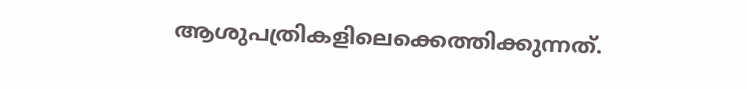ആശുപത്രികളിലെക്കെത്തിക്കുന്നത്.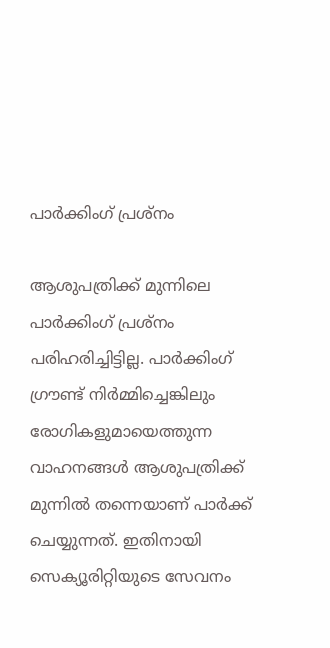പാർക്കിംഗ് പ്രശ്നം

ആശുപത്രിക്ക് മുന്നിലെ പാർക്കിംഗ് പ്രശ്നം പരിഹരിച്ചിട്ടില്ല. പാർക്കിംഗ് ഗ്രൗണ്ട് നിർമ്മിച്ചെങ്കിലും രോഗികളുമായെത്തുന്ന വാഹനങ്ങൾ ആശുപത്രിക്ക് മുന്നിൽ തന്നെയാണ് പാർക്ക് ചെയ്യുന്നത്. ഇതിനായി സെക്യൂരിറ്റിയുടെ സേവനം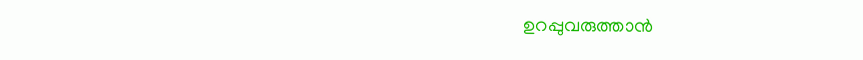ഉറപ്പുവരുത്താൻ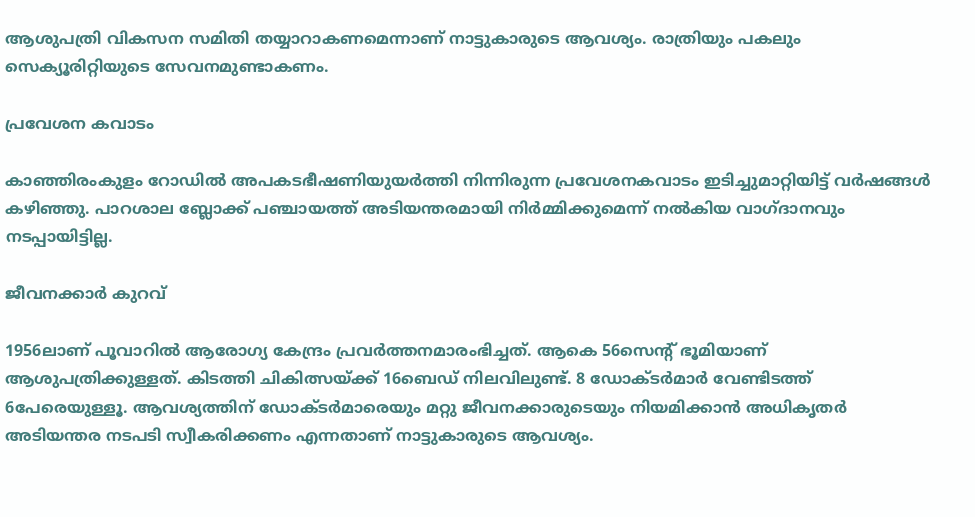ആശുപത്രി വികസന സമിതി തയ്യാറാകണമെന്നാണ് നാട്ടുകാരുടെ ആവശ്യം. രാത്രിയും പകലും സെക്യൂരിറ്റിയുടെ സേവനമുണ്ടാകണം.

പ്രവേശന കവാടം

കാഞ്ഞിരംകുളം റോഡിൽ അപകടഭീഷണിയുയർത്തി നിന്നിരുന്ന പ്രവേശനകവാടം ഇടിച്ചുമാറ്റിയിട്ട് വർഷങ്ങൾ കഴിഞ്ഞു. പാറശാല ബ്ലോക്ക് പഞ്ചായത്ത് അടിയന്തരമായി നിർമ്മിക്കുമെന്ന് നൽകിയ വാഗ്ദാനവും നടപ്പായിട്ടില്ല.

ജീവനക്കാർ കുറവ്

1956ലാണ് പൂവാറിൽ ആരോഗ്യ കേന്ദ്രം പ്രവർത്തനമാരംഭിച്ചത്. ആകെ 56സെന്റ് ഭൂമിയാണ് ആശുപത്രിക്കുള്ളത്. കിടത്തി ചികിത്സയ്ക്ക് 16ബെഡ് നിലവിലുണ്ട്. 8 ഡോക്ടർമാർ വേണ്ടിടത്ത് 6പേരെയുള്ളൂ. ആവശ്യത്തിന് ഡോക്ടർമാരെയും മറ്റു ജീവനക്കാരുടെയും നിയമിക്കാൻ അധികൃതർ അടിയന്തര നടപടി സ്വീകരിക്കണം എന്നതാണ് നാട്ടുകാരുടെ ആവശ്യം.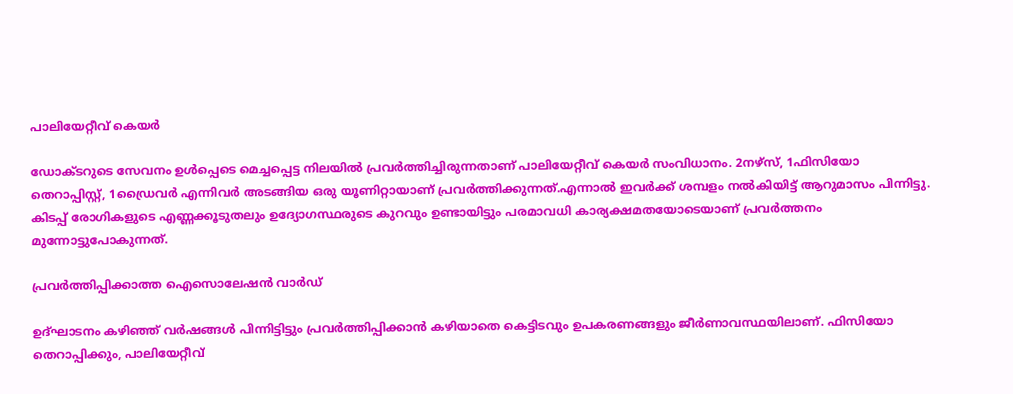പാലിയേറ്റീവ് കെയർ

ഡോക്ടറുടെ സേവനം ഉൾപ്പെടെ മെച്ചപ്പെട്ട നിലയിൽ പ്രവർത്തിച്ചിരുന്നതാണ് പാലിയേറ്റീവ് കെയർ സംവിധാനം. 2നഴ്സ്, 1ഫിസിയോ തെറാപ്പിസ്റ്റ്, 1ഡ്രൈവർ എന്നിവർ അടങ്ങിയ ഒരു യൂണിറ്റായാണ് പ്രവർത്തിക്കുന്നത്.എന്നാൽ ഇവർക്ക് ശമ്പളം നൽകിയിട്ട് ആറുമാസം പിന്നിട്ടു. കിടപ്പ് രോഗികളുടെ എണ്ണക്കൂടുതലും ഉദ്യോഗസ്ഥരുടെ കുറവും ഉണ്ടായിട്ടും പരമാവധി കാര്യക്ഷമതയോടെയാണ് പ്രവർത്തനം മുന്നോട്ടുപോകുന്നത്.

പ്രവർത്തിപ്പിക്കാത്ത ഐസൊലേഷൻ വാർഡ്

ഉദ്ഘാടനം കഴിഞ്ഞ് വർഷങ്ങൾ പിന്നിട്ടിട്ടും പ്രവർത്തിപ്പിക്കാൻ കഴിയാതെ കെട്ടിടവും ഉപകരണങ്ങളും ജീർണാവസ്ഥയിലാണ്. ഫിസിയോ തെറാപ്പിക്കും, പാലിയേറ്റീവ്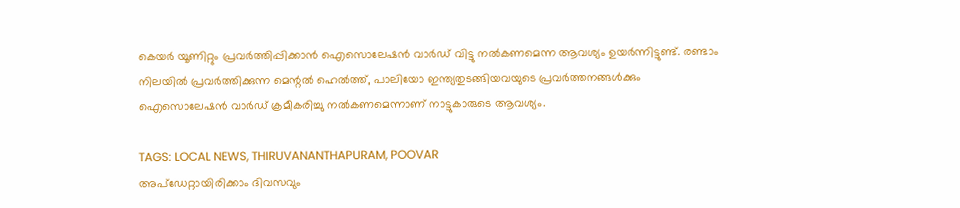കെയർ യൂണിറ്റും പ്രവർത്തിപ്പിക്കാൻ ഐസൊലേഷൻ വാർഡ് വിട്ടു നൽകണമെന്ന ആവശ്യം ഉയർന്നിട്ടുണ്ട്. രണ്ടാം നിലയിൽ പ്രവർത്തിക്കുന്ന മെന്റൽ ഹെൽത്ത്, പാലിയോ ഇന്ത്യതുടങ്ങിയവയുടെ പ്രവർത്തനങ്ങൾക്കും ഐസൊലേഷൻ വാർഡ് ക്രമീകരിച്ചു നൽകണമെന്നാണ് നാട്ടുകാരുടെ ആവശ്യം.

TAGS: LOCAL NEWS, THIRUVANANTHAPURAM, POOVAR
അപ്ഡേറ്റായിരിക്കാം ദിവസവും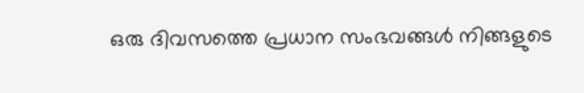ഒരു ദിവസത്തെ പ്രധാന സംഭവങ്ങൾ നിങ്ങളുടെ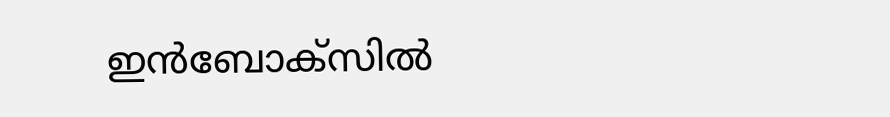ഇൻബോക്സിൽ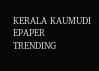KERALA KAUMUDI EPAPER
TRENDING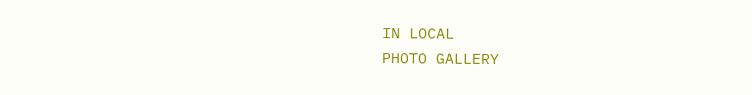IN LOCAL
PHOTO GALLERY